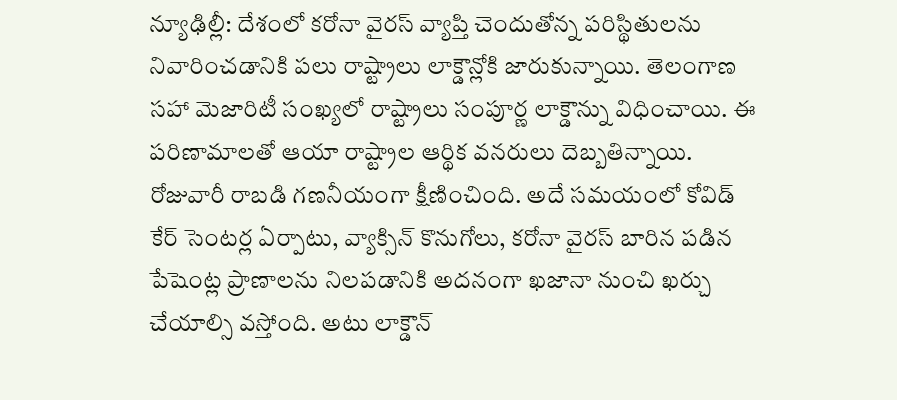న్యూఢిల్లీ: దేశంలో కరోనా వైరస్ వ్యాప్తి చెందుతోన్న పరిస్థితులను నివారించడానికి పలు రాష్ట్రాలు లాక్డౌన్లోకి జారుకున్నాయి. తెలంగాణ సహా మెజారిటీ సంఖ్యలో రాష్ట్రాలు సంపూర్ణ లాక్డౌన్ను విధించాయి. ఈ పరిణామాలతో ఆయా రాష్ట్రాల ఆర్థిక వనరులు దెబ్బతిన్నాయి. రోజువారీ రాబడి గణనీయంగా క్షీణించింది. అదే సమయంలో కోవిడ్ కేర్ సెంటర్ల ఏర్పాటు, వ్యాక్సిన్ కొనుగోలు, కరోనా వైరస్ బారిన పడిన పేషెంట్ల ప్రాణాలను నిలపడానికి అదనంగా ఖజానా నుంచి ఖర్చు చేయాల్సి వస్తోంది. అటు లాక్డౌన్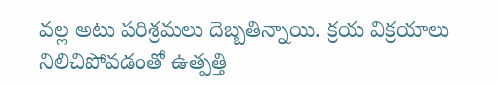వల్ల అటు పరిశ్రమలు దెబ్బతిన్నాయి. క్రయ విక్రయాలు నిలిచిపోవడంతో ఉత్పత్తి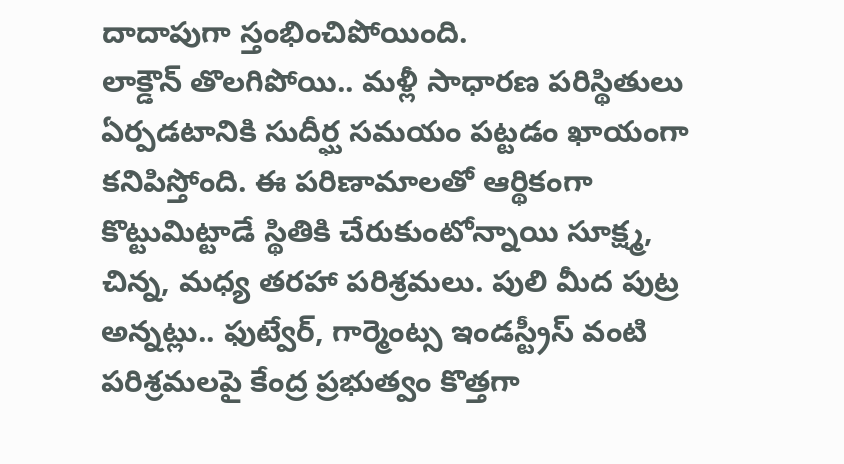దాదాపుగా స్తంభించిపోయింది.
లాక్డౌన్ తొలగిపోయి.. మళ్లీ సాధారణ పరిస్థితులు ఏర్పడటానికి సుదీర్ఘ సమయం పట్టడం ఖాయంగా కనిపిస్తోంది. ఈ పరిణామాలతో ఆర్థికంగా కొట్టుమిట్టాడే స్థితికి చేరుకుంటోన్నాయి సూక్ష్మ, చిన్న, మధ్య తరహా పరిశ్రమలు. పులి మీద పుట్ర అన్నట్లు.. ఫుట్వేర్, గార్మెంట్స ఇండస్ట్రీస్ వంటి పరిశ్రమలపై కేంద్ర ప్రభుత్వం కొత్తగా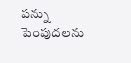పన్ను పెంపుదలను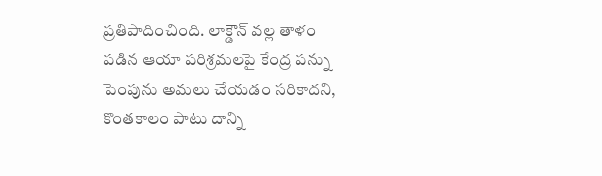ప్రతిపాదించింది. లాక్డౌన్ వల్ల తాళం పడిన ఆయా పరిశ్రమలపై కేంద్ర పన్ను పెంపును అమలు చేయడం సరికాదని, కొంతకాలం పాటు దాన్ని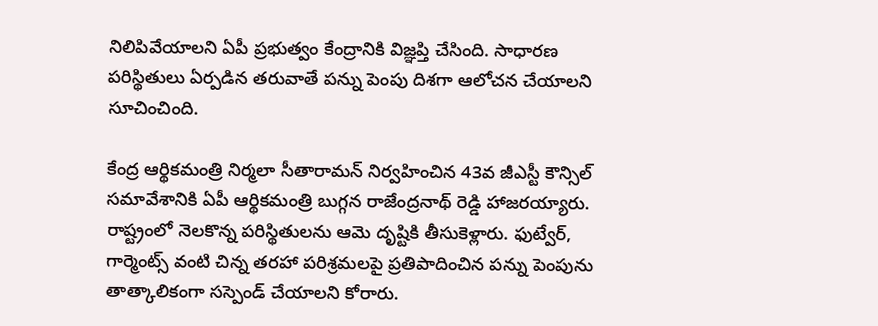నిలిపివేయాలని ఏపీ ప్రభుత్వం కేంద్రానికి విజ్ఞప్తి చేసింది. సాధారణ పరిస్థితులు ఏర్పడిన తరువాతే పన్ను పెంపు దిశగా ఆలోచన చేయాలని సూచించింది.

కేంద్ర ఆర్థికమంత్రి నిర్మలా సీతారామన్ నిర్వహించిన 43వ జీఎస్టీ కౌన్సిల్ సమావేశానికి ఏపీ ఆర్థికమంత్రి బుగ్గన రాజేంద్రనాథ్ రెడ్డి హాజరయ్యారు. రాష్ట్రంలో నెలకొన్న పరిస్థితులను ఆమె దృష్టికి తీసుకెళ్లారు. ఫుట్వేర్, గార్మెంట్స్ వంటి చిన్న తరహా పరిశ్రమలపై ప్రతిపాదించిన పన్ను పెంపును తాత్కాలికంగా సస్పెండ్ చేయాలని కోరారు.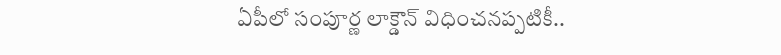ఏపీలో సంపూర్ణ లాక్డౌన్ విధించనప్పటికీ..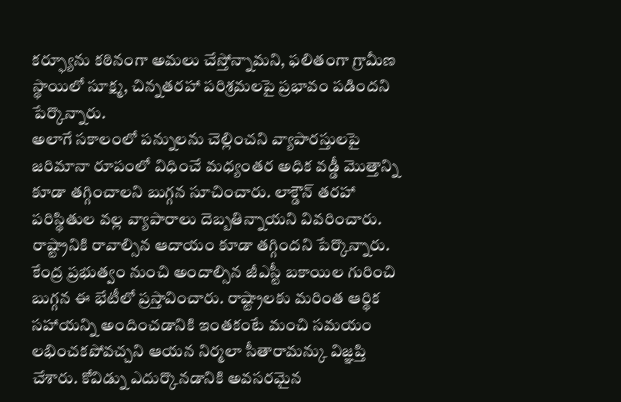కర్ఫ్యూను కఠినంగా అమలు చేస్తోన్నామని, ఫలితంగా గ్రామీణ స్థాయిలో సూక్ష్మ, చిన్నతరహా పరిశ్రమలపై ప్రభావం పడిందని పేర్కొన్నారు.
అలాగే సకాలంలో పన్నులను చెల్లించని వ్యాపారస్తులపై జరిమానా రూపంలో విధించే మధ్యంతర అధిక వడ్డీ మొత్తాన్ని కూడా తగ్గించాలని బుగ్గన సూచించారు. లాక్డౌన్ తరహా పరిస్థితుల వల్ల వ్యాపారాలు దెబ్బతిన్నాయని వివరించారు. రాష్ట్రానికి రావాల్సిన ఆదాయం కూడా తగ్గిందని పేర్కొన్నారు. కేంద్ర ప్రభుత్వం నుంచి అందాల్సిన జీఎస్టీ బకాయిల గురించి బుగ్గన ఈ భేటీలో ప్రస్తావించారు. రాష్ట్రాలకు మరింత ఆర్థిక సహాయన్ని అందించడానికి ఇంతకంటే మంచి సమయం లభించకపోవచ్చని ఆయన నిర్మలా సీతారామన్కు విజ్ఞప్తి చేశారు. కోవిడ్ను ఎదుర్కొనడానికి అవసరమైన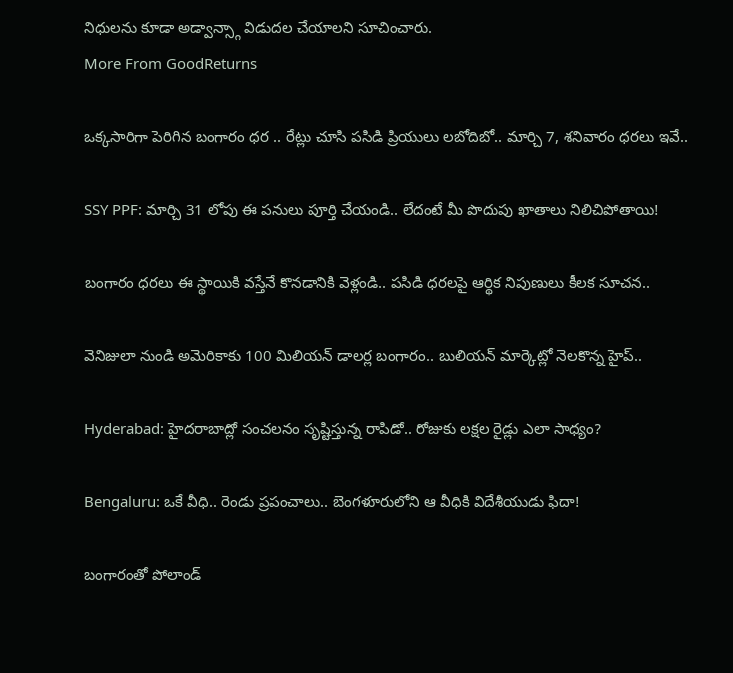నిధులను కూడా అడ్వాన్స్గా విడుదల చేయాలని సూచించారు.
More From GoodReturns

ఒక్కసారిగా పెరిగిన బంగారం ధర .. రేట్లు చూసి పసిడి ప్రియులు లబోదిబో.. మార్చి 7, శనివారం ధరలు ఇవే..

SSY PPF: మార్చి 31 లోపు ఈ పనులు పూర్తి చేయండి.. లేదంటే మీ పొదుపు ఖాతాలు నిలిచిపోతాయి!

బంగారం ధరలు ఈ స్థాయికి వస్తేనే కొనడానికి వెళ్లండి.. పసిడి ధరలపై ఆర్థిక నిపుణులు కీలక సూచన..

వెనిజులా నుండి అమెరికాకు 100 మిలియన్ డాలర్ల బంగారం.. బులియన్ మార్కెట్లో నెలకొన్న హైప్..

Hyderabad: హైదరాబాద్లో సంచలనం సృష్టిస్తున్న రాపిడో.. రోజుకు లక్షల రైడ్లు ఎలా సాధ్యం?

Bengaluru: ఒకే వీధి.. రెండు ప్రపంచాలు.. బెంగళూరులోని ఆ వీధికి విదేశీయుడు ఫిదా!

బంగారంతో పోలాండ్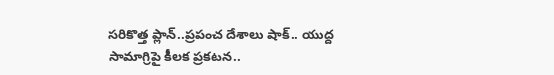సరికొత్త ప్లాన్..ప్రపంచ దేశాలు షాక్.. యుద్ద సామాగ్రిపై కీలక ప్రకటన..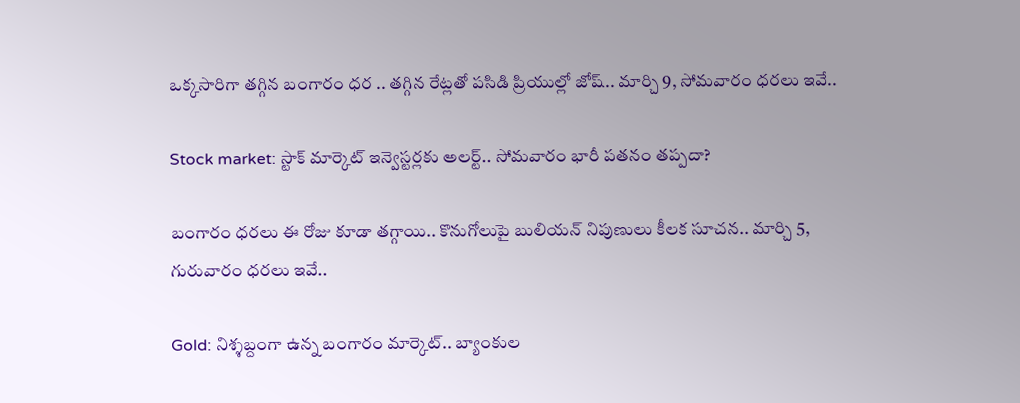ఒక్కసారిగా తగ్గిన బంగారం ధర .. తగ్గిన రేట్లతో పసిడి ప్రియుల్లో జోష్.. మార్చి 9, సోమవారం ధరలు ఇవే..

Stock market: స్టాక్ మార్కెట్ ఇన్వెస్టర్లకు అలర్ట్.. సోమవారం భారీ పతనం తప్పదా?

బంగారం ధరలు ఈ రోజు కూడా తగ్గాయి.. కొనుగోలుపై బులియన్ నిపుణులు కీలక సూచన.. మార్చి 5, గురువారం ధరలు ఇవే..

Gold: నిశ్శబ్దంగా ఉన్న బంగారం మార్కెట్.. బ్యాంకుల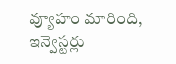వ్యూహం మారింది, ఇన్వెస్టర్లు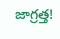జాగ్రత్త!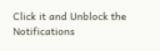Click it and Unblock the Notifications